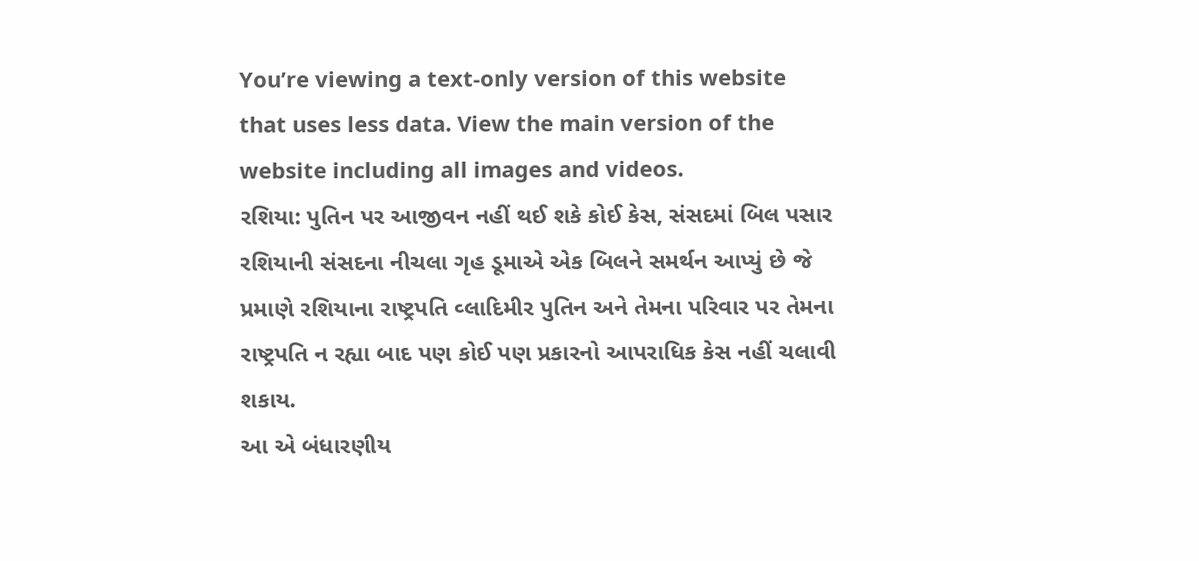You’re viewing a text-only version of this website that uses less data. View the main version of the website including all images and videos.
રશિયા: પુતિન પર આજીવન નહીં થઈ શકે કોઈ કેસ, સંસદમાં બિલ પસાર
રશિયાની સંસદના નીચલા ગૃહ ડૂમાએ એક બિલને સમર્થન આપ્યું છે જે પ્રમાણે રશિયાના રાષ્ટ્રપતિ વ્લાદિમીર પુતિન અને તેમના પરિવાર પર તેમના રાષ્ટ્રપતિ ન રહ્યા બાદ પણ કોઈ પણ પ્રકારનો આપરાધિક કેસ નહીં ચલાવી શકાય.
આ એ બંધારણીય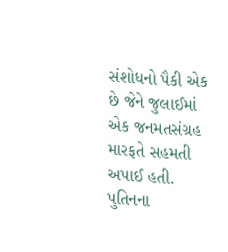સંશોધનો પૈકી એક છે જેને જુલાઈમાં એક જનમતસંગ્રહ મારફતે સહમતી અપાઈ હતી.
પુતિનના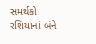સમર્થકો રશિયાનાં બંને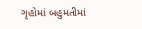ગૃહોમાં બહુમતીમાં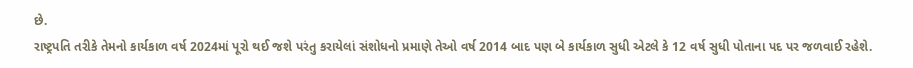છે.
રાષ્ટ્રપતિ તરીકે તેમનો કાર્યકાળ વર્ષ 2024માં પૂરો થઈ જશે પરંતુ કરાયેલાં સંશોધનો પ્રમાણે તેઓ વર્ષ 2014 બાદ પણ બે કાર્યકાળ સુધી એટલે કે 12 વર્ષ સુધી પોતાના પદ પર જળવાઈ રહેશે.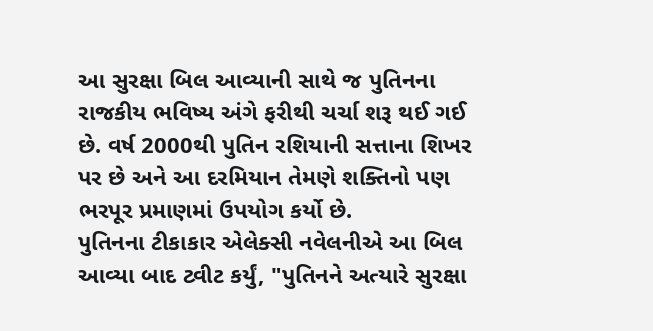આ સુરક્ષા બિલ આવ્યાની સાથે જ પુતિનના રાજકીય ભવિષ્ય અંગે ફરીથી ચર્ચા શરૂ થઈ ગઈ છે. વર્ષ 2000થી પુતિન રશિયાની સત્તાના શિખર પર છે અને આ દરમિયાન તેમણે શક્તિનો પણ ભરપૂર પ્રમાણમાં ઉપયોગ કર્યો છે.
પુતિનના ટીકાકાર એલેક્સી નવેલનીએ આ બિલ આવ્યા બાદ ટ્વીટ કર્યું, "પુતિનને અત્યારે સુરક્ષા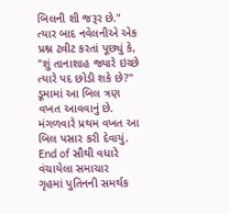બિલની શી જરૂર છે."
ત્યાર બાદ નવેલનીએ એક પ્રશ્ન ટ્વીટ કરતાં પૂછ્યું કે, "શું તાનાશાહ જ્યારે ઇચ્છે ત્યારે પદ છોડી શકે છે?"
ડૂમામાં આ બિલ ત્રણ વખત આવવાનું છે. મંગળવારે પ્રથમ વખત આ બિલ પસાર કરી દેવાયું.
End of સૌથી વધારે વંચાયેલા સમાચાર
ગૃહમાં પુતિનની સમર્થક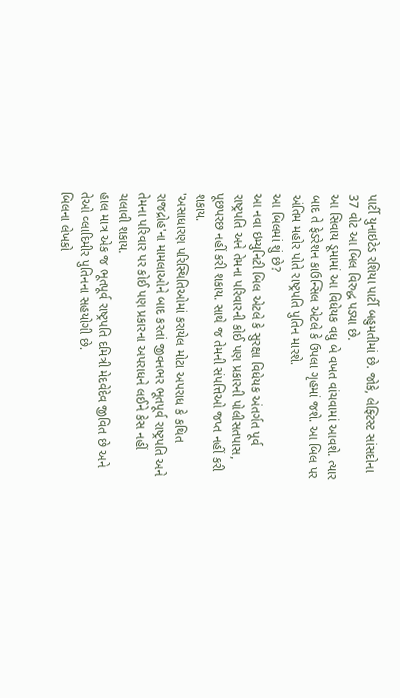પાર્ટી યુનાઇટેડ રશિયા પાર્ટી બહુમતીમાં છે. જોકે, લેફ્ટિસ્ટ સાંસદોના 37 વોટ આ બિલ વિરુદ્ધ પડ્યા છે.
આ સિવાય ડૂમામાં આ વિધેયક વધુ બે વખત વાંચવામાં આવશે. ત્યાર બાદ તે ફેડરેશન કાઉન્સિલ એટલે કે ઉપલા ગૃહમાં જશે. આ બિલ પર અંતિમ મહોર પોતે રાષ્ટ્રપતિ પુતિન મારશે.
આ બિલમાં શું છે?
આ નવા ઇમ્યુનિટી બિલ એટલે કે સુરક્ષા વિધેયક અંતર્ગત પૂર્વ રાષ્ટ્રપતિ અને તેમના પરિવારની કોઈ પણ પ્રકારની પોલીસતપાસ, પૂછપરછ નહીં કરી શકાય. સાથે જ તેમની સંપત્તિઓ જપ્ત નહીં કરી શકાય.
'અસાધારણ પરિસ્થિતિઓમાં કરાયેલ મોટા અપરાધ કે કથિત રાજદ્રોહ'ના મામલાઓને બાદ કરતાં જીવનભર ભૂતપૂર્વ રાષ્ટ્રપતિ અને તેમના પરિવાર પર કોઈ પણ પ્રકારના અપરાધને લઈને કેસ નહીં ચલાવી શકાય.
હાલ માત્ર એક જ ભૂતપૂર્વ રાષ્ટ્રપતિ દમિત્રી મેદવેદેવ જીવિત છે અને તેઓ વ્લાદિમીર પુતિનના સહયોગી છે.
બિલના લેખકો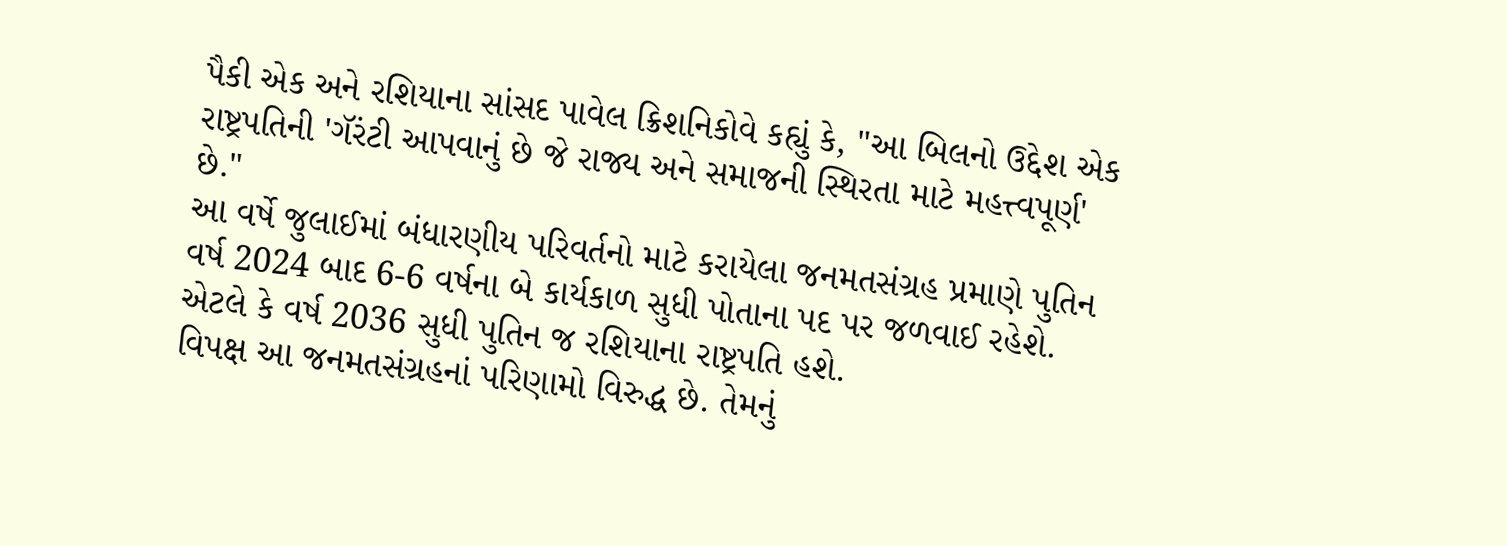પૈકી એક અને રશિયાના સાંસદ પાવેલ ક્રિશનિકોવે કહ્યું કે, "આ બિલનો ઉદ્દેશ એક રાષ્ટ્રપતિની 'ગૅરંટી આપવાનું છે જે રાજ્ય અને સમાજની સ્થિરતા માટે મહત્ત્વપૂર્ણ' છે."
આ વર્ષે જુલાઈમાં બંધારણીય પરિવર્તનો માટે કરાયેલા જનમતસંગ્રહ પ્રમાણે પુતિન વર્ષ 2024 બાદ 6-6 વર્ષના બે કાર્યકાળ સુધી પોતાના પદ પર જળવાઈ રહેશે. એટલે કે વર્ષ 2036 સુધી પુતિન જ રશિયાના રાષ્ટ્રપતિ હશે.
વિપક્ષ આ જનમતસંગ્રહનાં પરિણામો વિરુદ્ધ છે. તેમનું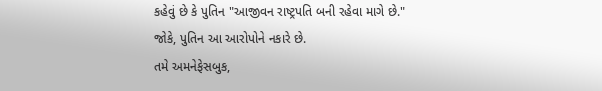કહેવું છે કે પુતિન "આજીવન રાષ્ટ્રપતિ બની રહેવા માગે છે."
જોકે, પુતિન આ આરોપોને નકારે છે.
તમે અમનેફેસબુક,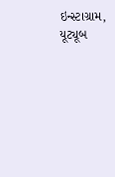ઇન્સ્ટાગ્રામ, યૂટ્યૂબ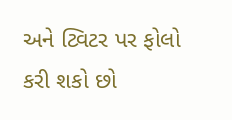અને ટ્વિટર પર ફોલો કરી શકો છો